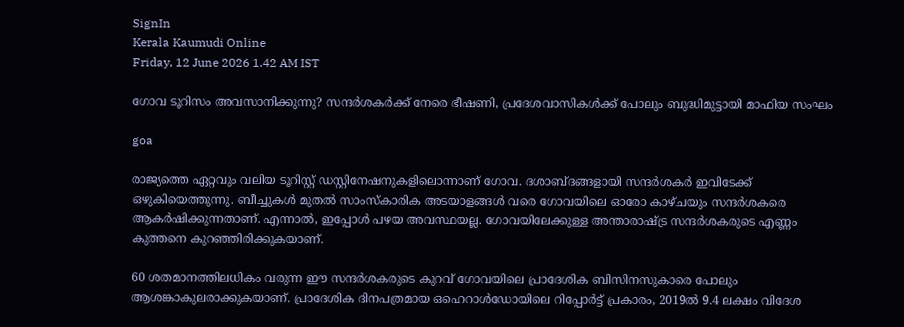SignIn
Kerala Kaumudi Online
Friday, 12 June 2026 1.42 AM IST

ഗോവ ടൂറിസം അവസാനിക്കുന്നു? സന്ദർശകർക്ക് നേരെ ഭീഷണി, പ്രദേശവാസികൾക്ക് പോലും ബുദ്ധിമുട്ടായി മാഫിയ സംഘം

goa

രാജ്യത്തെ ഏറ്റവും വലിയ ടൂറിസ്റ്റ് ഡസ്റ്റിനേഷനുകളിലൊന്നാണ് ഗോവ. ദശാബ്‌ദങ്ങളായി സന്ദർശകർ ഇവിടേക്ക് ഒഴുകിയെത്തുന്നു. ബീച്ചുകൾ മുതൽ സാംസ്‌കാരിക അടയാളങ്ങൾ വരെ ഗോവയിലെ ഓരോ കാഴ്‌ചയും സന്ദർശകരെ ആകർഷിക്കുന്നതാണ്. എന്നാൽ, ഇപ്പോൾ പഴയ അവസ്ഥയല്ല. ഗോവയിലേക്കുള്ള അന്താരാഷ്‌ട്ര സന്ദർശകരുടെ എണ്ണം കുത്തനെ കുറഞ്ഞിരിക്കുകയാണ്.

60 ശതമാനത്തിലധികം വരുന്ന ഈ സന്ദർശകരുടെ കുറവ് ഗോവയിലെ പ്രാദേശിക ബിസിനസുകാരെ പോലും ആശങ്കാകുലരാക്കുകയാണ്. പ്രാദേശിക ദിനപത്രമായ ഒഹെറാൾഡോയിലെ റിപ്പോർട്ട് പ്രകാരം, 2019ൽ 9.4 ലക്ഷം വിദേശ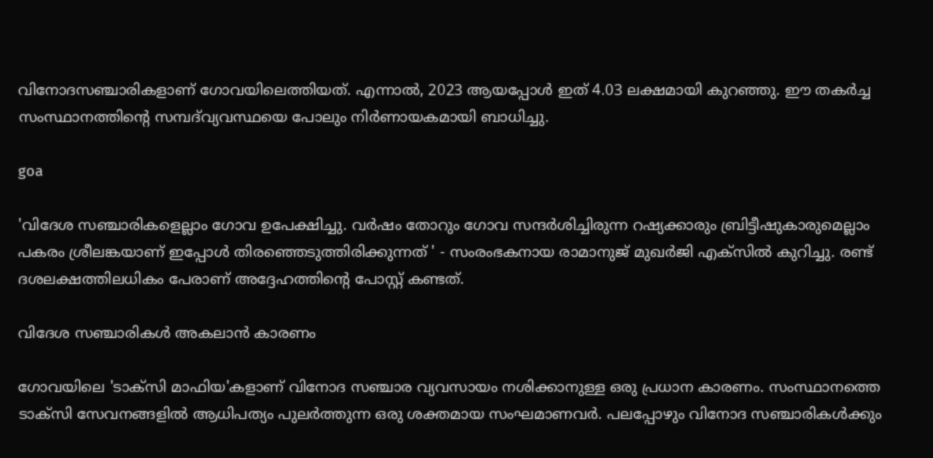വിനോദസഞ്ചാരികളാണ് ഗോവയിലെത്തിയത്. എന്നാൽ, 2023 ആയപ്പോൾ ഇത് 4.03 ലക്ഷമായി കുറഞ്ഞു. ഈ തകർച്ച സംസ്ഥാനത്തിന്റെ സമ്പദ്‌വ്യവസ്ഥയെ പോലും നിർണായകമായി ബാധിച്ചു.

goa

'വിദേശ സഞ്ചാരികളെല്ലാം ഗോവ ഉപേക്ഷിച്ചു. വർഷം തോറും ഗോവ സന്ദർശിച്ചിരുന്ന റഷ്യക്കാരും ബ്രിട്ടീഷുകാരുമെല്ലാം പകരം ശ്രീലങ്കയാണ് ഇപ്പോൾ തിരഞ്ഞെടുത്തിരിക്കുന്നത് ' - സംരംഭകനായ രാമാനുജ് മുഖർജി എക്‌സിൽ കുറിച്ചു. രണ്ട് ദശലക്ഷത്തിലധികം പേരാണ് അദ്ദേഹത്തിന്റെ പോസ്റ്റ് കണ്ടത്.

വിദേശ സഞ്ചാരികൾ അകലാൻ കാരണം

ഗോവയിലെ 'ടാക്‌സി മാഫിയ'കളാണ് വിനോദ സഞ്ചാര വ്യവസായം നശിക്കാനുള്ള ഒരു പ്രധാന കാരണം. സംസ്ഥാനത്തെ ടാക്‌സി സേവനങ്ങളിൽ ആധിപത്യം പുലർത്തുന്ന ഒരു ശക്തമായ സംഘമാണവർ. പലപ്പോഴും വിനോദ സഞ്ചാരികൾക്കും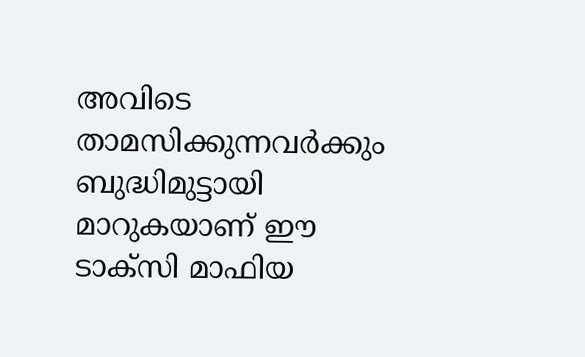അവിടെ താമസിക്കുന്നവർക്കും ബുദ്ധിമുട്ടായി മാറുകയാണ് ഈ ടാക്‌സി മാഫിയ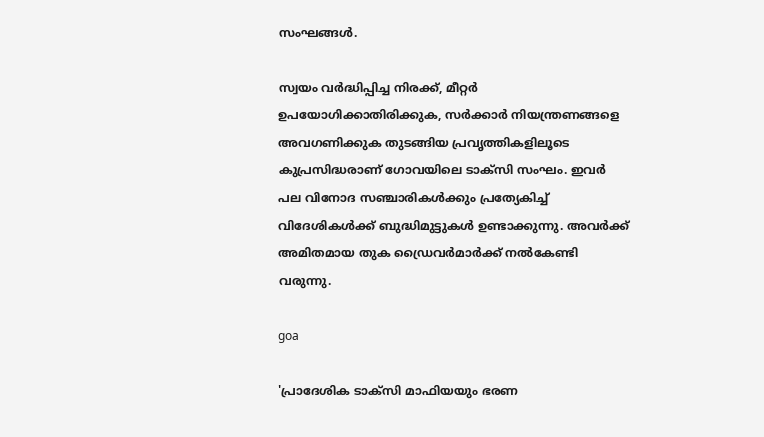സംഘങ്ങൾ.

സ്വയം വർദ്ധിപ്പിച്ച നിരക്ക്, മീറ്റർ ഉപയോഗിക്കാതിരിക്കുക, സർക്കാർ നിയന്ത്രണങ്ങളെ അവഗണിക്കുക തുടങ്ങിയ പ്രവൃത്തികളിലൂടെ കുപ്രസിദ്ധരാണ് ഗോവയിലെ ടാക്‌സി സംഘം. ഇവർ പല വിനോദ സഞ്ചാരികൾക്കും പ്രത്യേകിച്ച് വിദേശികൾക്ക് ബുദ്ധിമുട്ടുകൾ ഉണ്ടാക്കുന്നു. അവർക്ക് അമിതമായ തുക ഡ്രൈവർമാർക്ക് നൽകേണ്ടി വരുന്നു.

goa

'പ്രാദേശിക ടാക്‌സി മാഫിയയും ഭരണ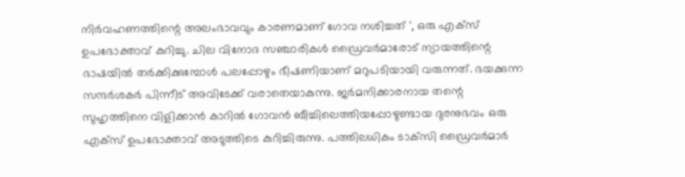നിർവഹണത്തിന്റെ അലംഭാവവും കാരണമാണ് ഗോവ നശിച്ചത് ', ഒരു എക്‌സ് ഉപഭോക്താവ് കുറിച്ചു. ചില വിനോദ സഞ്ചാരികൾ ഡ്രൈവർമാരോട് ന്യായത്തിന്റെ ഭാഷയിൽ ത‌ർക്കിക്കുമ്പോൾ പലപ്പോഴും ഭീഷണിയാണ് മറുപടിയായി വരുന്നത്. ഭയക്കുന്ന സന്ദർശകർ പിന്നീട് അവിടേക്ക് വരാതെയാകുന്നു. ജർമനിക്കാരനായ തന്റെ സുഹൃത്തിനെ വിളിക്കാൻ കാറിൽ ഗോവൻ ബീച്ചിലെത്തിയപ്പോഴുണ്ടായ ദുരനുഭവം ഒരു എക്‌സ് ഉപഭോക്താവ് അടുത്തിടെ കുറിച്ചിരുന്നു. പത്തിലധികം ടാക്‌സി ഡ്രൈവർമാർ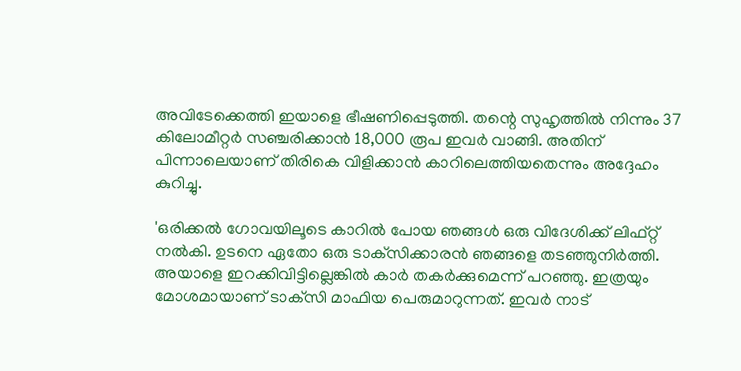അവിടേക്കെത്തി ഇയാളെ ഭീഷണിപ്പെടുത്തി. തന്റെ സുഹൃത്തിൽ നിന്നും 37 കിലോമീറ്റർ സഞ്ചരിക്കാൻ 18,000 രൂപ ഇവർ വാങ്ങി. അതിന് പിന്നാലെയാണ് തിരികെ വിളിക്കാൻ കാറിലെത്തിയതെന്നും അദ്ദേഹം കുറിച്ചു.

'ഒരിക്കൽ ഗോവയിലൂടെ കാറിൽ പോയ ഞങ്ങൾ ഒരു വിദേശിക്ക് ലിഫ്റ്റ് നൽകി. ഉടനെ ഏതോ ഒരു ടാക്‌സിക്കാരൻ ഞങ്ങളെ തടഞ്ഞുനിർത്തി. അയാളെ ഇറക്കിവിട്ടില്ലെങ്കിൽ കാർ തകർക്കുമെന്ന് പറഞ്ഞു. ഇത്രയും മോശമായാണ് ടാക്‌സി മാഫിയ പെരുമാറുന്നത്. ഇവർ നാട്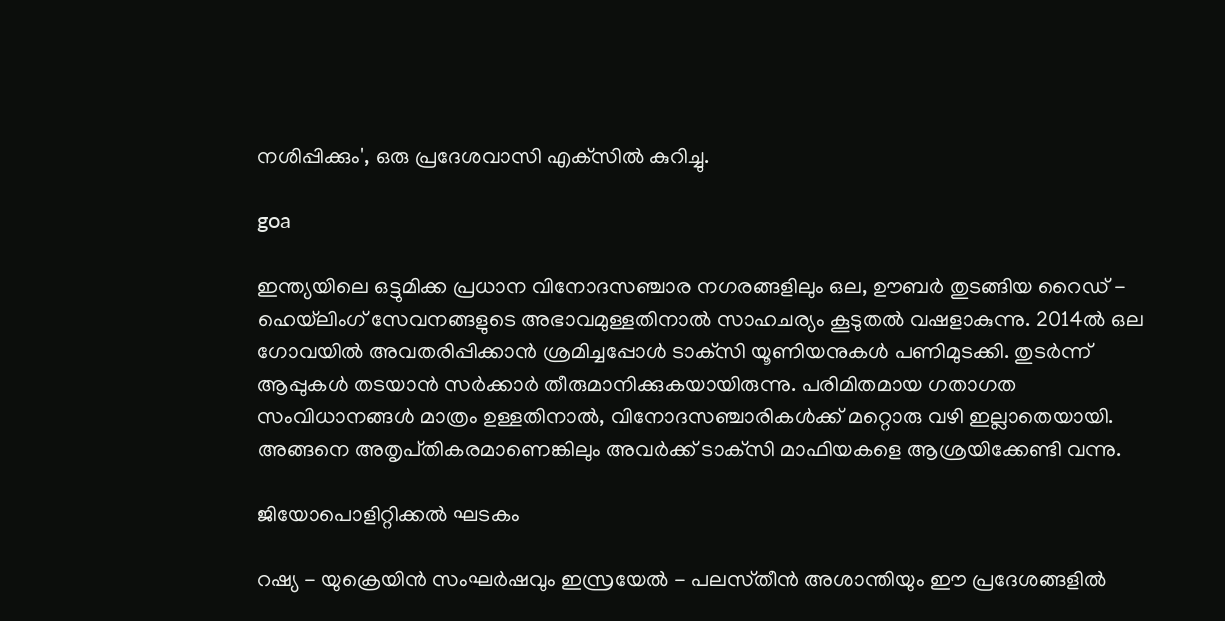നശിപ്പിക്കും', ഒരു പ്രദേശവാസി എക്‌സിൽ കുറിച്ചു.

goa

ഇന്ത്യയിലെ ഒട്ടുമിക്ക പ്രധാന വിനോദസഞ്ചാര നഗരങ്ങളിലും ഒല, ഊബർ തുടങ്ങിയ റൈഡ് - ഹെയ്‌ലിംഗ് സേവനങ്ങളുടെ അഭാവമുള്ളതിനാൽ സാഹചര്യം കൂടുതൽ വഷളാകുന്നു. 2014ൽ ഒല ഗോവയിൽ അവതരിപ്പിക്കാൻ ശ്രമിച്ചപ്പോൾ ടാക്‌സി യൂണിയനുകൾ പണിമുടക്കി. തുടർന്ന് ആപ്പുകൾ തടയാൻ സർക്കാർ തീരുമാനിക്കുകയായിരുന്നു. പരിമിതമായ ഗതാഗത സംവിധാനങ്ങൾ മാത്രം ഉള്ളതിനാൽ, വിനോദസഞ്ചാരികൾക്ക് മറ്റൊരു വഴി ഇല്ലാതെയായി. അങ്ങനെ അതൃപ്‌തികരമാണെങ്കിലും അവർക്ക് ടാക്‌സി മാഫിയകളെ ആശ്രയിക്കേണ്ടി വന്നു.

ജിയോപൊളിറ്റിക്കൽ ഘടകം

റഷ്യ - യുക്രെയിൻ സംഘർഷവും ഇസ്രയേൽ - പലസ്‌തീൻ അശാന്തിയും ഈ പ്രദേശങ്ങളിൽ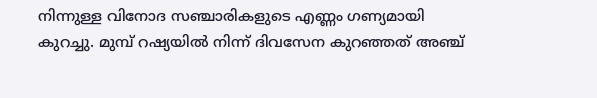നിന്നുള്ള വിനോദ സഞ്ചാരികളുടെ എണ്ണം ഗണ്യമായി കുറച്ചു. മുമ്പ് റഷ്യയിൽ നിന്ന് ദിവസേന കുറഞ്ഞത് അഞ്ച്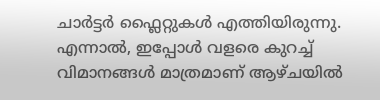ചാർട്ടർ ഫ്ലൈറ്റുകൾ എത്തിയിരുന്നു. എന്നാൽ, ഇപ്പോൾ വളരെ കുറച്ച് വിമാനങ്ങൾ മാത്രമാണ് ആഴ്‌ചയിൽ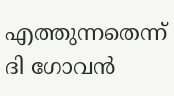എത്തുന്നതെന്ന് ദി ഗോവൻ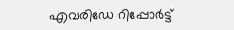എവരിഡേ റിപ്പോർട്ട്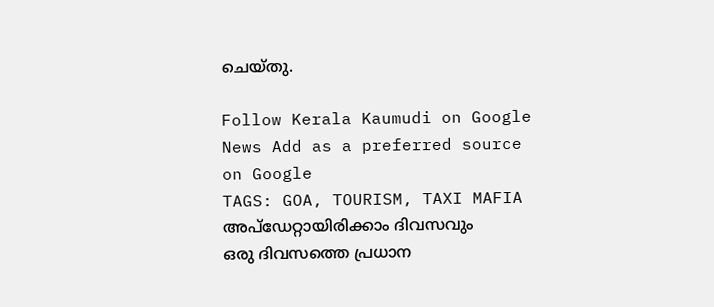ചെയ്തു.

Follow Kerala Kaumudi on Google News Add as a preferred source on Google
TAGS: GOA, TOURISM, TAXI MAFIA
അപ്ഡേറ്റായിരിക്കാം ദിവസവും
ഒരു ദിവസത്തെ പ്രധാന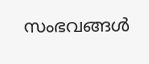സംഭവങ്ങൾ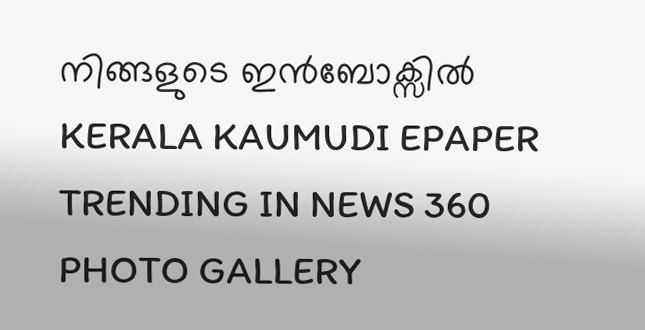നിങ്ങളുടെ ഇൻബോക്സിൽ
KERALA KAUMUDI EPAPER
TRENDING IN NEWS 360
PHOTO GALLERY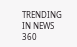TRENDING IN NEWS 360